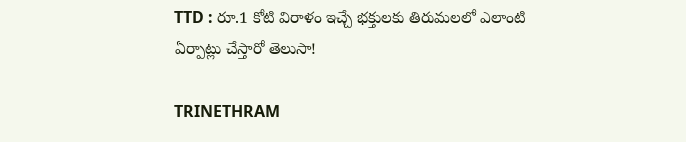TTD : రూ.1 కోటి విరాళం ఇచ్చే భక్తులకు తిరుమలలో ఎలాంటి ఏర్పాట్లు చేస్తారో తెలుసా!

TRINETHRAM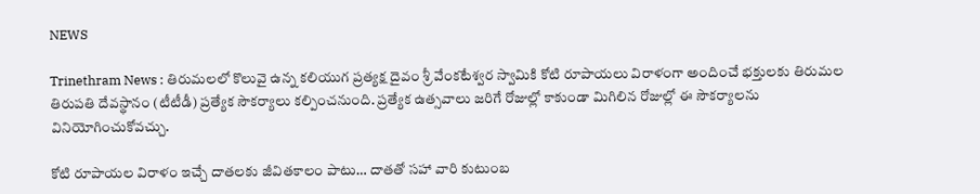NEWS

Trinethram News : తిరుమలలో కొలువై ఉన్న కలియుగ ప్రత్యక్ష దైవం శ్రీ వేంకటేశ్వర స్వామికి కోటి రూపాయలు విరాళంగా అందించే భక్తులకు తిరుమల తిరుపతి దేవస్థానం (టీటీడీ) ప్రత్యేక సౌకర్యాలు కల్పించనుంది. ప్రత్యేక ఉత్సవాలు జరిగే రోజుల్లో కాకుండా మిగిలిన రోజుల్లో ఈ సౌకర్యాలను వినియోగించుకోవచ్చు.

కోటి రూపాయల విరాళం ఇచ్చే దాతలకు జీవితకాలం పాటు… దాతతో సహా వారి కుటుంబ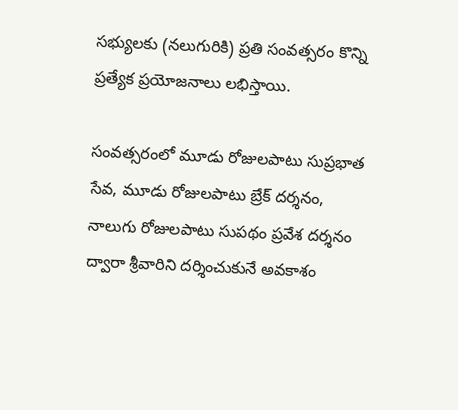సభ్యులకు (నలుగురికి) ప్రతి సంవత్సరం కొన్ని ప్రత్యేక ప్రయోజనాలు లభిస్తాయి.

సంవత్సరంలో మూడు రోజులపాటు సుప్రభాత సేవ, మూడు రోజులపాటు బ్రేక్ దర్శనం, నాలుగు రోజులపాటు సుపథం ప్రవేశ దర్శనం ద్వారా శ్రీవారిని దర్శించుకునే అవకాశం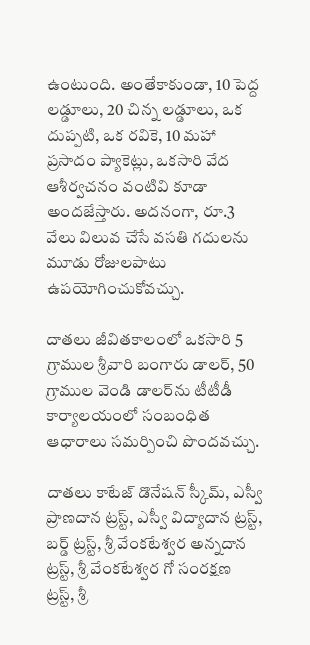ఉంటుంది. అంతేకాకుండా, 10 పెద్ద లడ్డూలు, 20 చిన్న లడ్డూలు, ఒక దుప్పటి, ఒక రవికె, 10 మహా ప్రసాదం ప్యాకెట్లు, ఒకసారి వేద ఆశీర్వచనం వంటివి కూడా అందజేస్తారు. అదనంగా, రూ.3 వేలు విలువ చేసే వసతి గదులను మూడు రోజులపాటు ఉపయోగించుకోవచ్చు.

దాతలు జీవితకాలంలో ఒకసారి 5 గ్రాముల శ్రీవారి బంగారు డాలర్, 50 గ్రాముల వెండి డాలర్‌ను టీటీడీ కార్యాలయంలో సంబంధిత ఆధారాలు సమర్పించి పొందవచ్చు.

దాతలు కాటేజ్ డొనేషన్ స్కీమ్, ఎస్వీ ప్రాణదాన ట్రస్ట్, ఎస్వీ విద్యాదాన ట్రస్ట్, బర్డ్ ట్రస్ట్, శ్రీ వేంకటేశ్వర అన్నదాన ట్రస్ట్, శ్రీ వేంకటేశ్వర గో సంరక్షణ ట్రస్ట్, శ్రీ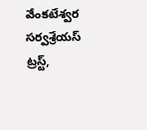వేంకటేశ్వర సర్వశ్రేయస్ ట్రస్ట్,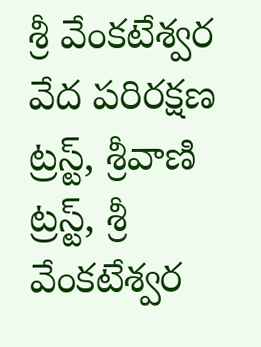శ్రీ వేంకటేశ్వర వేద పరిరక్షణ ట్రస్ట్, శ్రీవాణి ట్రస్ట్, శ్రీ వేంకటేశ్వర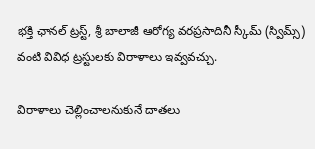భక్తి ఛానల్ ట్రస్ట్, శ్రీ బాలాజీ ఆరోగ్య వరప్రసాదినీ స్కీమ్ (స్విమ్స్) వంటి వివిధ ట్రస్టులకు విరాళాలు ఇవ్వవచ్చు.

విరాళాలు చెల్లించాలనుకునే దాతలు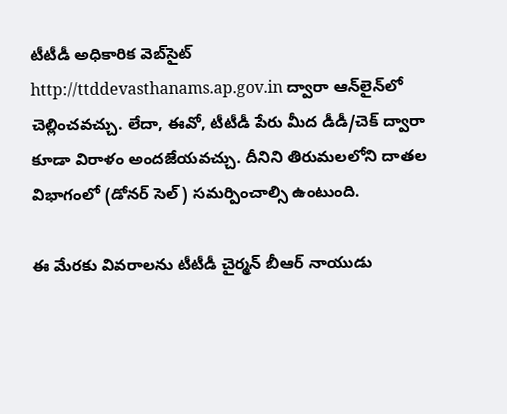టీటీడీ అధికారిక వెబ్‌సైట్ http://ttddevasthanams.ap.gov.in ద్వారా ఆన్‌లైన్‌లో చెల్లించవచ్చు. లేదా, ఈవో, టీటీడీ పేరు మీద డీడీ/చెక్ ద్వారా కూడా విరాళం అందజేయవచ్చు. దీనిని తిరుమలలోని దాతల విభాగంలో (డోనర్ సెల్) సమర్పించాల్సి ఉంటుంది.

ఈ మేరకు వివరాలను టీటీడీ చైర్మన్ బీఆర్ నాయుడు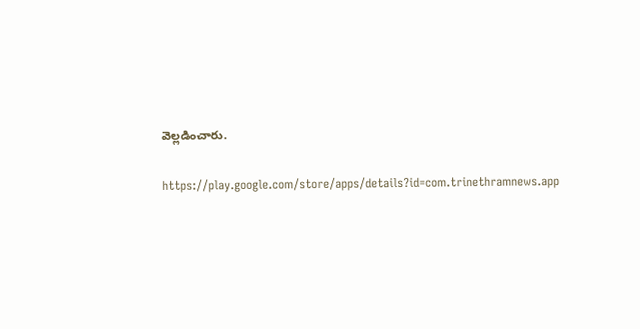వెల్లడించారు.

https://play.google.com/store/apps/details?id=com.trinethramnews.app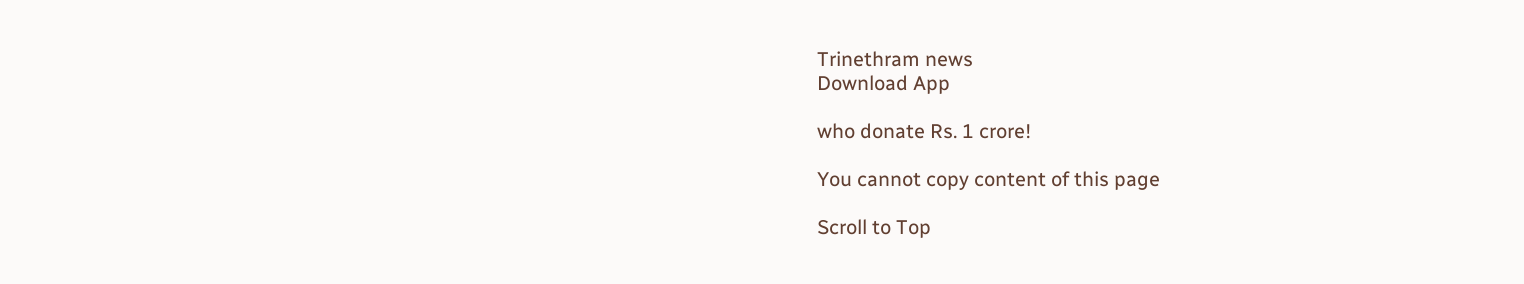Trinethram news
Download App

who donate Rs. 1 crore!

You cannot copy content of this page

Scroll to Top